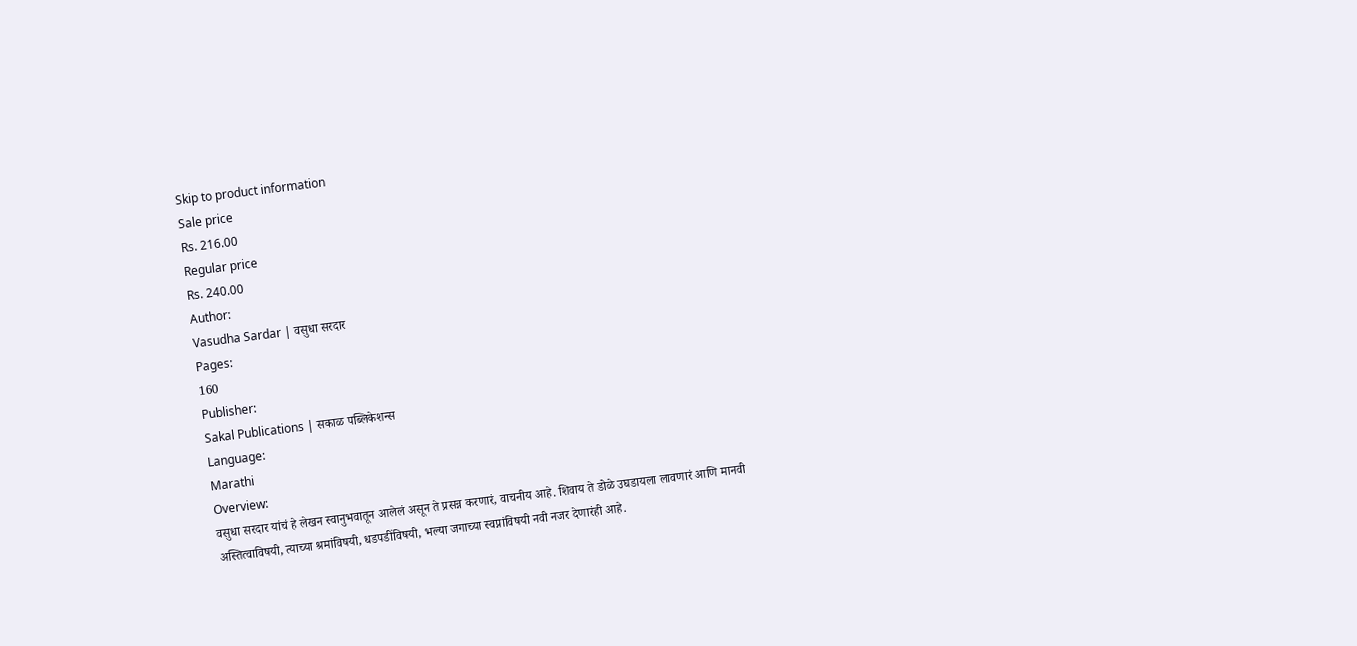Skip to product information
Sale price
Rs. 216.00
Regular price
Rs. 240.00
Author:
Vasudha Sardar | वसुधा सरदार
Pages:
160
Publisher:
Sakal Publications | सकाळ पब्लिकेशन्स
Language:
Marathi
Overview:
वसुधा सरदार यांचं हे लेखन स्वानुभवातून आलेलं असून ते प्रसन्न करणारं, वाचनीय आहे. शिवाय ते डोळे उघडायला लावणारं आणि मानवी अस्तित्वाविषयी, त्याच्या श्रमांविषयी, धडपडींविषयी, भल्या जगाच्या स्वप्नांविषयी नवी नजर देणारंही आहे.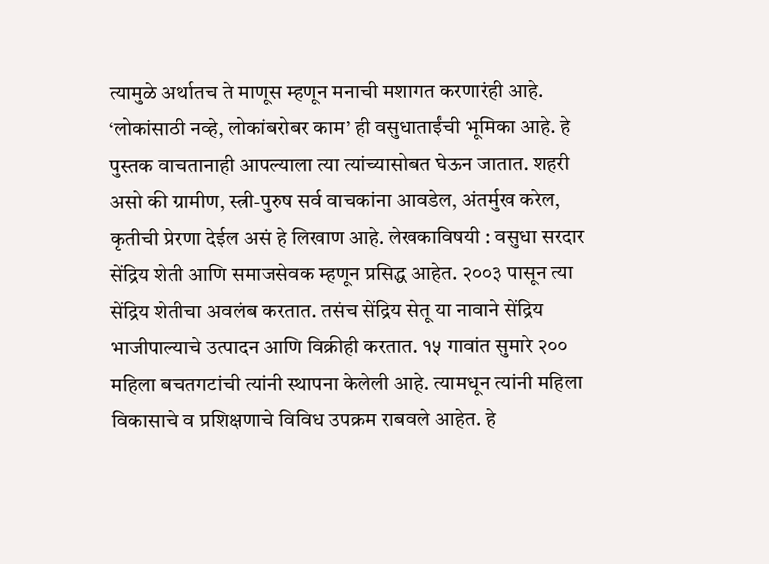त्यामुळे अर्थातच ते माणूस म्हणून मनाची मशागत करणारंही आहे. ‘लोकांसाठी नव्हे, लोकांबरोबर काम’ ही वसुधाताईंची भूमिका आहे. हे पुस्तक वाचतानाही आपल्याला त्या त्यांच्यासोबत घेऊन जातात. शहरी असो की ग्रामीण, स्त्री-पुरुष सर्व वाचकांना आवडेल, अंतर्मुख करेल, कृतीची प्रेरणा देईल असं हे लिखाण आहे. लेखकाविषयी : वसुधा सरदार सेंद्रिय शेती आणि समाजसेवक म्हणून प्रसिद्ध आहेत. २००३ पासून त्या सेंद्रिय शेतीचा अवलंब करतात. तसंच सेंद्रिय सेतू या नावाने सेंद्रिय भाजीपाल्याचे उत्पादन आणि विक्रीही करतात. १५ गावांत सुमारे २०० महिला बचतगटांची त्यांनी स्थापना केलेली आहे. त्यामधून त्यांनी महिला विकासाचे व प्रशिक्षणाचे विविध उपक्रम राबवले आहेत. हे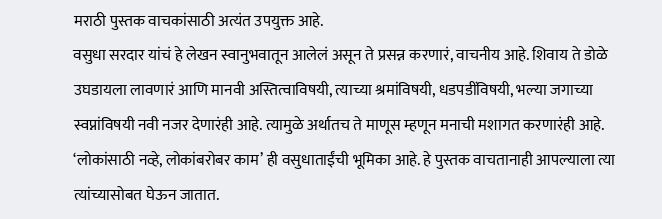मराठी पुस्तक वाचकांसाठी अत्यंत उपयुक्त आहे.
वसुधा सरदार यांचं हे लेखन स्वानुभवातून आलेलं असून ते प्रसन्न करणारं, वाचनीय आहे. शिवाय ते डोळे उघडायला लावणारं आणि मानवी अस्तित्वाविषयी, त्याच्या श्रमांविषयी, धडपडींविषयी, भल्या जगाच्या स्वप्नांविषयी नवी नजर देणारंही आहे. त्यामुळे अर्थातच ते माणूस म्हणून मनाची मशागत करणारंही आहे. ‘लोकांसाठी नव्हे, लोकांबरोबर काम’ ही वसुधाताईंची भूमिका आहे. हे पुस्तक वाचतानाही आपल्याला त्या त्यांच्यासोबत घेऊन जातात.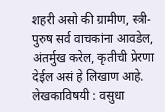शहरी असो की ग्रामीण, स्त्री-पुरुष सर्व वाचकांना आवडेल, अंतर्मुख करेल, कृतीची प्रेरणा देईल असं हे लिखाण आहे. लेखकाविषयी : वसुधा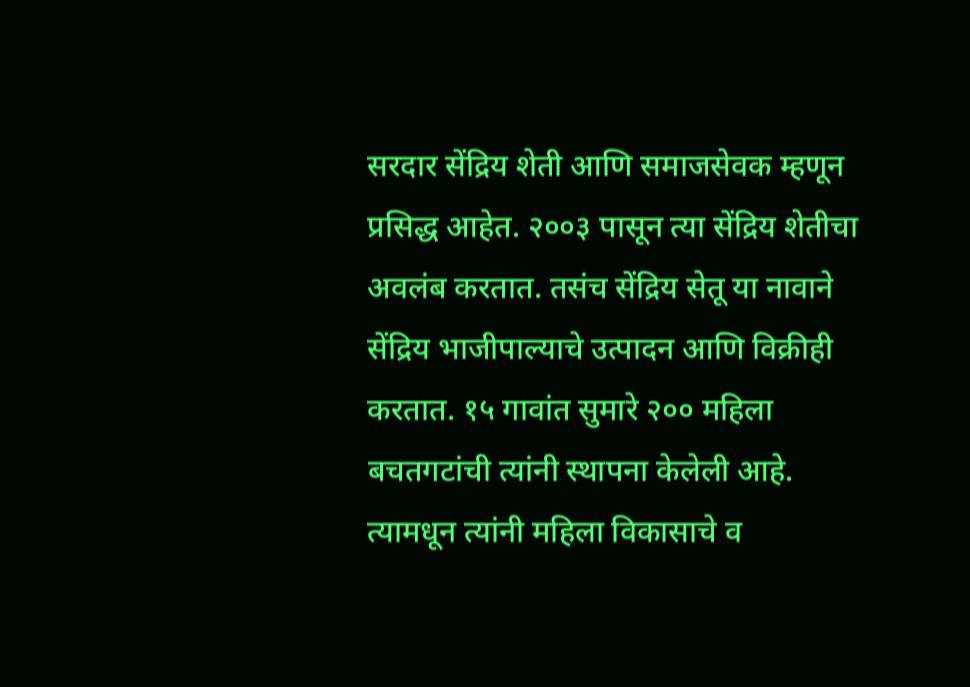सरदार सेंद्रिय शेती आणि समाजसेवक म्हणून प्रसिद्ध आहेत. २००३ पासून त्या सेंद्रिय शेतीचा अवलंब करतात. तसंच सेंद्रिय सेतू या नावाने सेंद्रिय भाजीपाल्याचे उत्पादन आणि विक्रीही करतात. १५ गावांत सुमारे २०० महिला बचतगटांची त्यांनी स्थापना केलेली आहे. त्यामधून त्यांनी महिला विकासाचे व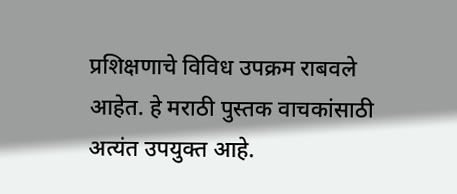प्रशिक्षणाचे विविध उपक्रम राबवले आहेत. हे मराठी पुस्तक वाचकांसाठी अत्यंत उपयुक्त आहे.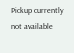Pickup currently not available